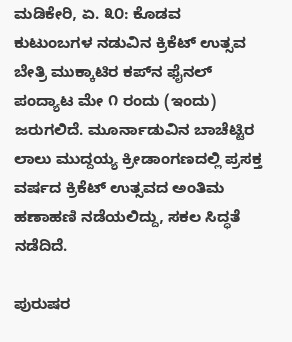ಮಡಿಕೇರಿ, ಏ. ೩೦: ಕೊಡವ ಕುಟುಂಬಗಳ ನಡುವಿನ ಕ್ರಿಕೆಟ್ ಉತ್ಸವ ಬೇತ್ರಿ ಮುಕ್ಕಾಟಿರ ಕಪ್‌ನ ಫೈನಲ್ ಪಂದ್ಯಾಟ ಮೇ ೧ ರಂದು (ಇಂದು) ಜರುಗಲಿದೆ. ಮೂರ್ನಾಡುವಿನ ಬಾಚೆಟ್ಟಿರ ಲಾಲು ಮುದ್ದಯ್ಯ ಕ್ರೀಡಾಂಗಣದಲ್ಲಿ ಪ್ರಸಕ್ತ ವರ್ಷದ ಕ್ರಿಕೆಟ್ ಉತ್ಸವದ ಅಂತಿಮ ಹಣಾಹಣಿ ನಡೆಯಲಿದ್ದು, ಸಕಲ ಸಿದ್ಧತೆ ನಡೆದಿದೆ.

ಪುರುಷರ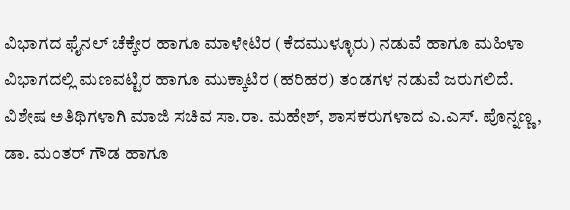ವಿಭಾಗದ ಫೈನಲ್ ಚೆಕ್ಕೇರ ಹಾಗೂ ಮಾಳೇಟಿರ (ಕೆದಮುಳ್ಳೂರು) ನಡುವೆ ಹಾಗೂ ಮಹಿಳಾ ವಿಭಾಗದಲ್ಲಿ ಮಣವಟ್ಟಿರ ಹಾಗೂ ಮುಕ್ಕಾಟಿರ (ಹರಿಹರ) ತಂಡಗಳ ನಡುವೆ ಜರುಗಲಿದೆ. ವಿಶೇಷ ಅತಿಥಿಗಳಾಗಿ ಮಾಜಿ ಸಚಿವ ಸಾ.ರಾ. ಮಹೇಶ್, ಶಾಸಕರುಗಳಾದ ಎ.ಎಸ್. ಪೊನ್ನಣ್ಣ, ಡಾ. ಮಂತರ್ ಗೌಡ ಹಾಗೂ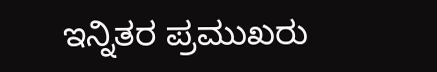ಇನ್ನಿತರ ಪ್ರಮುಖರು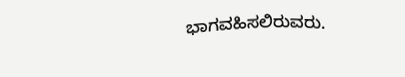ಭಾಗವಹಿಸಲಿರುವರು.